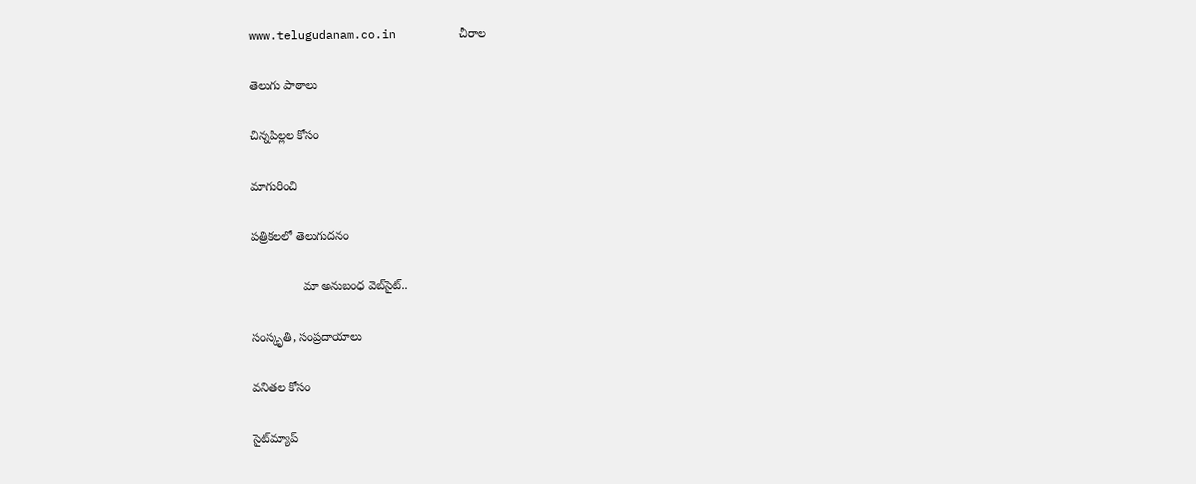www.telugudanam.co.in         చీరాల

తెలుగు పాఠాలు

చిన్నపిల్లల కోసం

మాగురించి

పత్రికలలో తెలుగుదనం

               మా అనుబంధ వెబ్‌సైట్..

సంస్కృతి, సంప్రదాయాలు

వనితల కోసం

సైట్‌మ్యాప్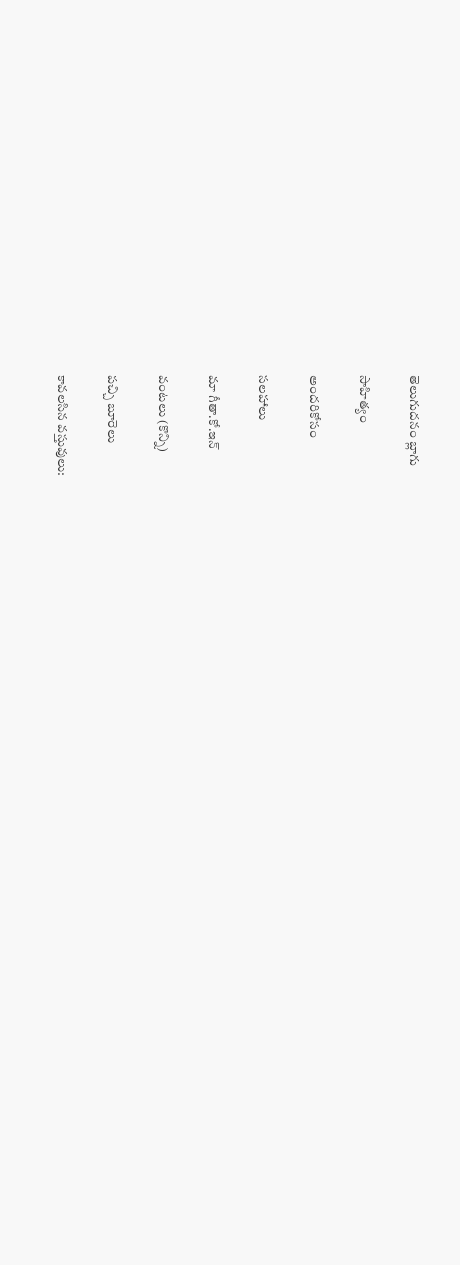తెలుగుదనం బ్లాగు

సాహిత్యం

అందరికోసం

సలహాలు

మా గీతా.కో.ఇన్

వంటలు (కొన్ని)

పచ్చి బూరెలు

కావలసిన వస్తువులు: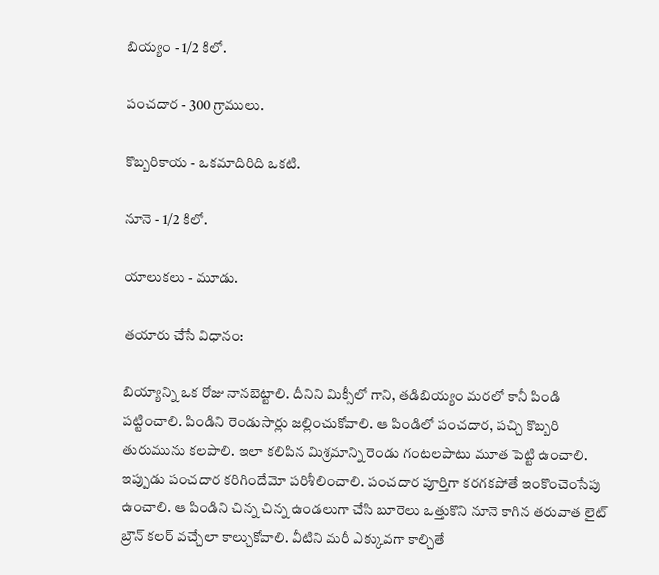బియ్యం - 1/2 కిలో.

పంచదార - 300 గ్రాములు.

కొబ్బరికాయ - ఒకమాదిరిది ఒకటి.

నూనె - 1/2 కిలో.

యాలుకలు - మూడు.

తయారు చేసే విధానం:

బియ్యాన్ని ఒక రోజు నానబెట్టాలి. దీనిని మిక్సీలో గాని, తడిబియ్యం మరలో కానీ పిండి పట్టించాలి. పిండిని రెండుసార్లు జల్లించుకోవాలి. ఆ పిండిలో పంచదార, పచ్చి కొబ్బరి తురుమును కలపాలి. ఇలా కలిపిన మిశ్రమాన్ని రెండు గంటలపాటు మూత పెట్టి ఉంచాలి. ఇప్పుడు పంచదార కరిగిందేమో పరిశీలించాలి. పంచదార పూర్తిగా కరగకపోతే ఇంకొంచెంసేపు ఉంచాలి. ఆ పిండిని చిన్న చిన్న ఉండలుగా చేసి బూరెలు ఒత్తుకొని నూనె కాగిన తరువాత లైట్ బ్రౌన్ కలర్ వచ్చేలా కాల్చుకోవాలి. వీటిని మరీ ఎక్కువగా కాల్చితే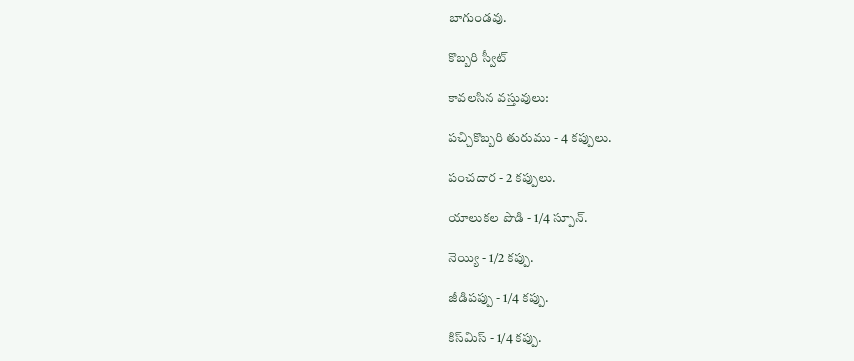బాగుండవు.

కొబ్బరి స్వీట్

కావలసిన వస్తువులు:

పచ్చికొబ్బరి తురుము - 4 కప్పులు.

పంచదార - 2 కప్పులు.

యాలుకల పొడి - 1/4 స్పూన్.

నెయ్యి - 1/2 కప్పు.

జీడిపప్పు - 1/4 కప్పు.

కిస్‌మిస్ - 1/4 కప్పు.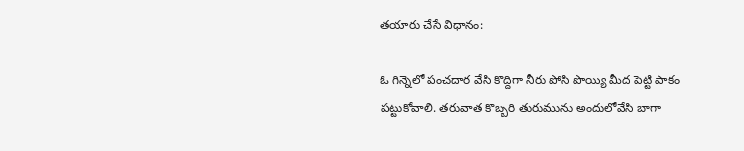తయారు చేసే విధానం:

ఓ గిన్నెలో పంచదార వేసి కొద్దిగా నీరు పోసి పొయ్యి మీద పెట్టి పాకం పట్టుకోవాలి. తరువాత కొబ్బరి తురుమును అందులోవేసి బాగా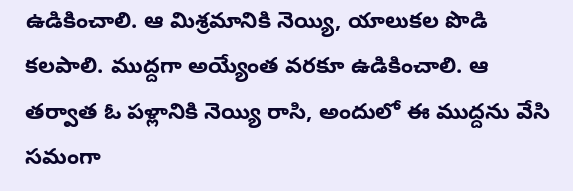ఉడికించాలి. ఆ మిశ్రమానికి నెయ్యి, యాలుకల పొడి కలపాలి. ముద్దగా అయ్యేంత వరకూ ఉడికించాలి. ఆ తర్వాత ఓ పళ్లానికి నెయ్యి రాసి, అందులో ఈ ముద్దను వేసి సమంగా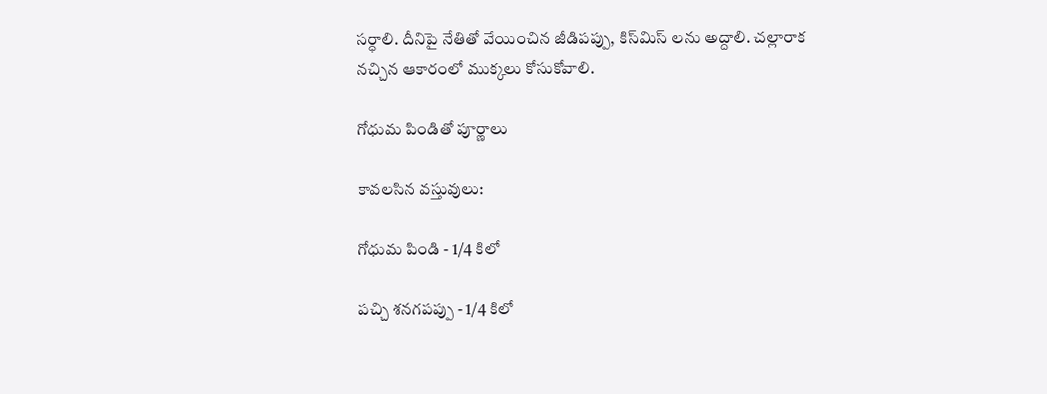సర్ధాలి. దీనిపై నేతితో వేయించిన జీడిపప్పు, కిస్‌మిస్ లను అద్దాలి. చల్లారాక నచ్చిన ఆకారంలో ముక్కలు కోసుకోవాలి.

గోధుమ పిండితో పూర్ణాలు

కావలసిన వస్తువులు:

గోధుమ పిండి - 1/4 కిలో

పచ్చి శనగపప్పు - 1/4 కిలో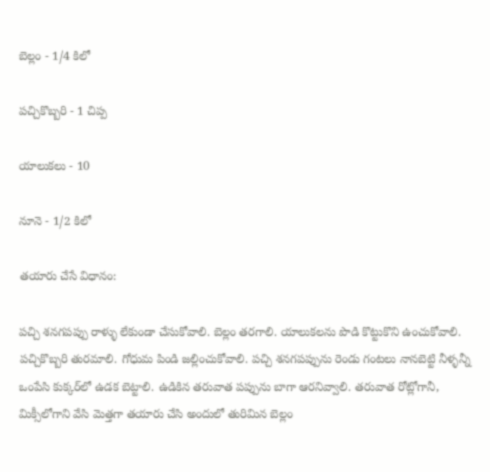బెల్లం - 1/4 కిలో

పచ్చికొబ్బరి - 1 చిప్ప

యాలుకలు - 10

నూనె - 1/2 కిలో

తయారు చేసే విధానం:

పచ్చి శనగపప్పు రాళ్ళు లేకుండా చేసుకోవాలి. బెల్లం తరగాలి. యాలుకలను పొడి కొట్టుకొని ఉంచుకోవాలి. పచ్చికొబ్బరి తురమాలి. గోధుమ పిండి జల్లించుకోవాలి. పచ్చి శనగపప్పును రెండు గంటలు నానబెట్టి నీళ్ళన్నీ ఒంపేసి కుక్కర్‌లో ఉడక బెట్టాలి. ఉడికిన తరువాత పప్పును బాగా ఆరనివ్వాలి. తరువాత రోట్లోగానీ, మిక్సీలోగాని వేసి మెత్తగా తయారు చేసి అందులో తురిమిన బెల్లం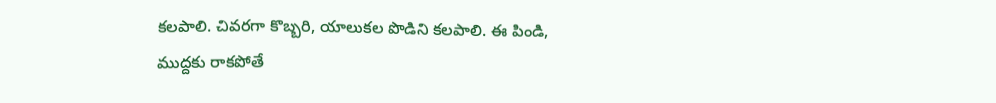కలపాలి. చివరగా కొబ్బరి, యాలుకల పొడిని కలపాలి. ఈ పిండి, ముద్దకు రాకపోతే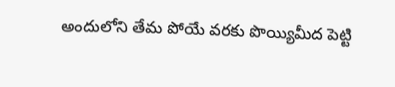అందులోని తేమ పోయే వరకు పొయ్యిమీద పెట్టి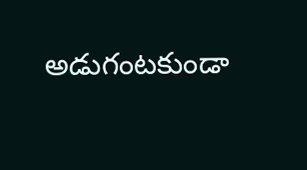అడుగంటకుండా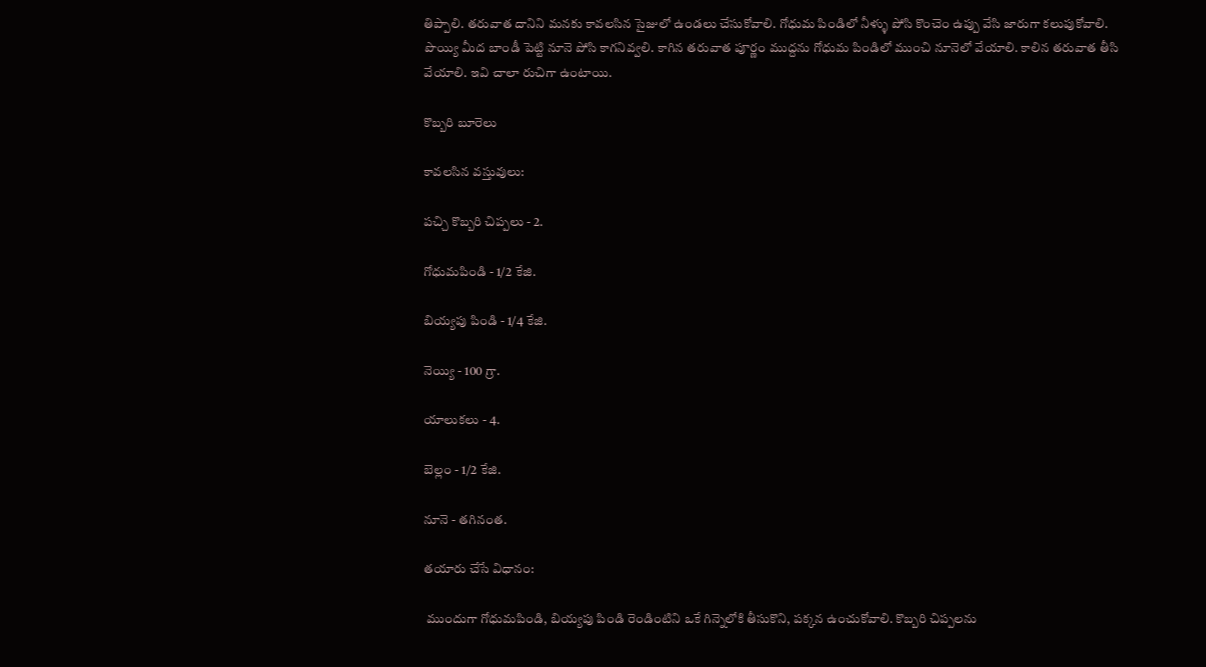తిప్పాలి. తరువాత దానిని మనకు కావలసిన సైజులో ఉండలు చేసుకోవాలి. గోధుమ పిండిలో నీళ్ళు పోసి కొంచెం ఉప్పు వేసి జారుగా కలుపుకోవాలి. పొయ్యి మీద బాండీ పెట్టి నూనె పోసి కాగనివ్వలి. కాగిన తరువాత పూర్ణం ముద్దను గోధుమ పిండిలో ముంచి నూనెలో వేయాలి. కాలిన తరువాత తీసి వేయాలి. ఇవి చాలా రుచిగా ఉంటాయి.

కొబ్బరి బూరెలు

కావలసిన వస్తువులు:

పచ్చి కొబ్బరి చిప్పలు - 2.

గోధుమపిండి - 1/2 కేజి.

బియ్యపు పిండి - 1/4 కేజి.

నెయ్యి - 100 గ్రా.

యాలుకలు - 4.

బెల్లం - 1/2 కేజి.

నూనె - తగినంత.

తయారు చేసే విధానం:

 ముందుగా గోధుమపిండి, బియ్యపు పిండి రెండింటిని ఒకే గిన్నెలోకి తీసుకొని, పక్కన ఉంచుకోవాలి. కొబ్బరి చిప్పలను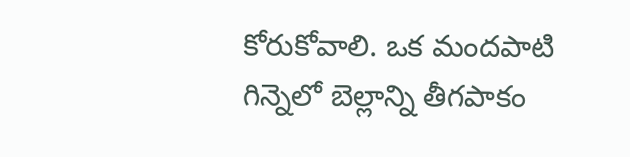కోరుకోవాలి. ఒక మందపాటి గిన్నెలో బెల్లాన్ని తీగపాకం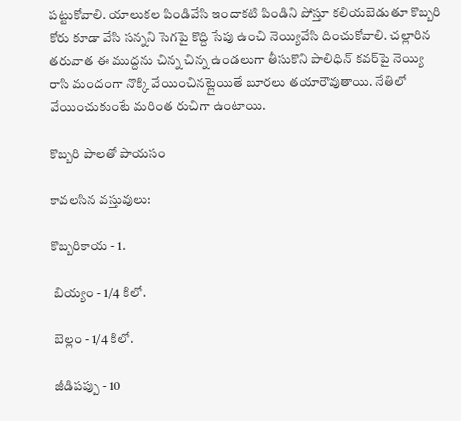పట్టుకోవాలి. యాలుకల పిండివేసి ఇందాకటి పిండిని పోస్తూ కలియబెడుతూ కొబ్బరి కోరు కూడా వేసి సన్నని సెగపై కొద్ది సేపు ఉంచి నెయ్యివేసి దించుకోవాలి. చల్లారిన తరువాత ఈ ముద్దను చిన్న చిన్న ఉండలుగా తీసుకొని పాలిధిన్ కవర్‌పై నెయ్యి రాసి మందంగా నొక్కి వేయించినట్లైయితే బూరలు తయారౌవుతాయి. నేతిలో వేయించుకుంటే మరింత రుచిగా ఉంటాయి.

కొబ్బరి పాలతో పాయసం

కావలసిన వస్తువులు:

కొబ్బరికాయ - 1.

 బియ్యం - 1/4 కిలో.

 బెల్లం - 1/4 కిలో.

 జీడిపప్పు - 10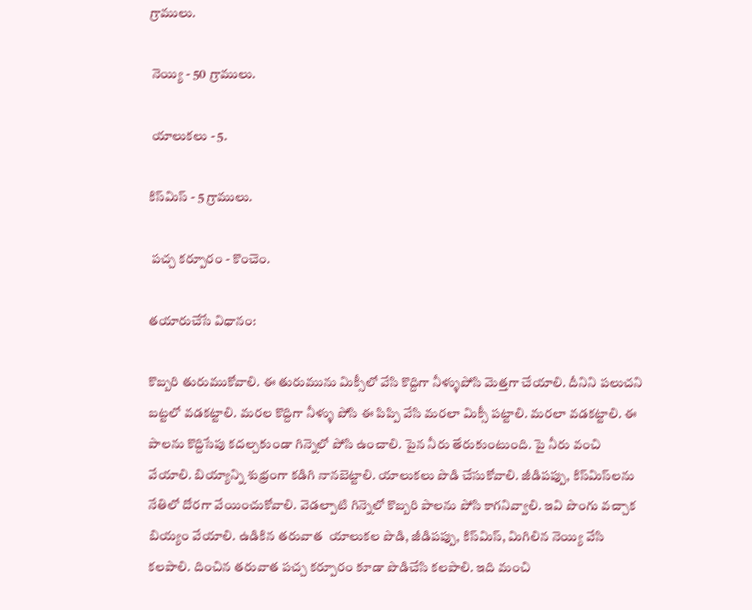గ్రాములు.

 నెయ్యి - 50 గ్రాములు.

 యాలుకలు - 5.

కిస్‌మిస్ - 5 గ్రాములు.

 పచ్చ కర్పూరం - కొంచెం.

తయారుచేసే విధానం:

కొబ్బరి తురుముకోవాలి. ఈ తురుమును మిక్సీలో వేసి కొద్దిగా నీళ్ళుపోసి మెత్తగా చేయాలి. దీనిని పలుచని బట్టలో వడకట్టాలి. మరల కొద్దిగా నీళ్ళు పోసి ఈ పిప్పి వేసి మరలా మిక్సీ పట్టాలి. మరలా వడకట్టాలి. ఈ పాలను కొద్దిసేపు కదల్చకుండా గిన్నెలో పోసి ఉంచాలి. పైన నీరు తేరుకుంటుంది. పై నీరు వంచి వేయాలి. బియ్యాన్ని శుభ్రంగా కడిగి నానబెట్టాలి. యాలుకలు పొడి చేసుకోవాలి. జీడిపప్పు, కిస్‌మిస్‌లను నేతిలో దోరగా వేయించుకోవాలి. వెడల్పాటి గిన్నెలో కొబ్బరి పాలను పోసి కాగనివ్వాలి. ఇవి పొంగు వచ్చాక బియ్యం వేయాలి. ఉడికిన తరువాత  యాలుకల పొడి, జీడిపప్పు, కిస్‌మిస్, మిగిలిన నెయ్యి వేసి కలపాలి. దించిన తరువాత పచ్చ కర్పూరం కూడా పొడిచేసి కలపాలి. ఇది మంచి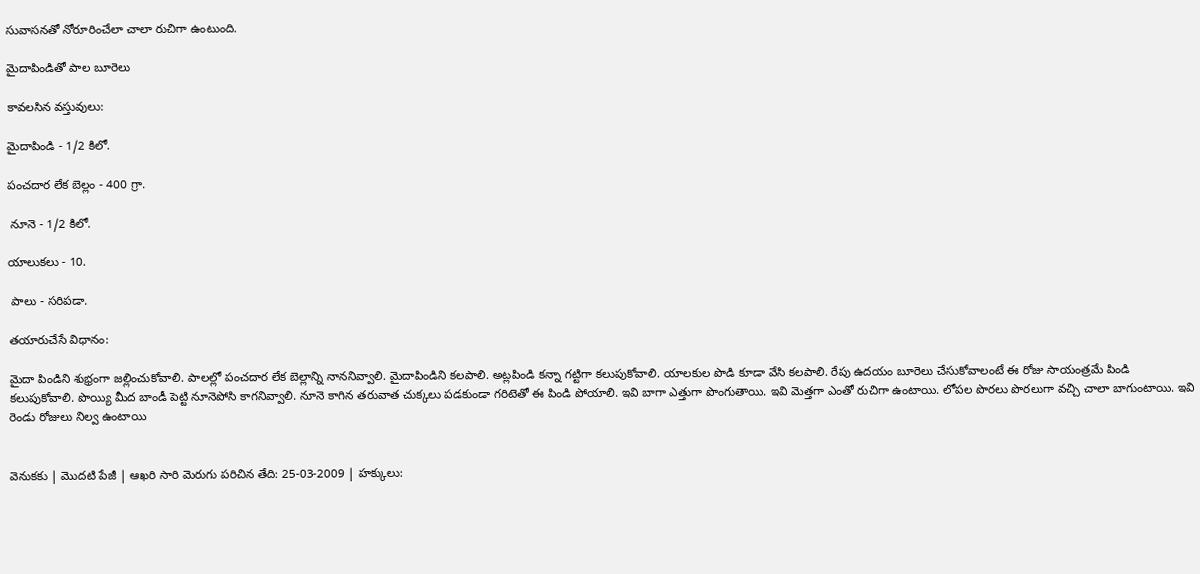సువాసనతో నోరూరించేలా చాలా రుచిగా ఉంటుంది.

మైదాపిండితో పాల బూరెలు

కావలసిన వస్తువులు:

మైదాపిండి - 1/2 కిలో.

పంచదార లేక బెల్లం - 400 గ్రా.

 నూనె - 1/2 కిలో.

యాలుకలు - 10.

 పాలు - సరిపడా.

తయారుచేసే విధానం:

మైదా పిండిని శుభ్రంగా జల్లించుకోవాలి. పాలల్లో పంచదార లేక బెల్లాన్ని నాననివ్వాలి. మైదాపిండిని కలపాలి. అట్లపిండి కన్నా గట్టిగా కలుపుకోవాలి. యాలకుల పొడి కూడా వేసి కలపాలి. రేపు ఉదయం బూరెలు చేసుకోవాలంటే ఈ రోజు సాయంత్రమే పిండి కలుపుకోవాలి. పొయ్యి మీద బాండీ పెట్టి నూనెపోసి కాగనివ్వాలి. నూనె కాగిన తరువాత చుక్కలు పడకుండా గరిటెతో ఈ పిండి పోయాలి. ఇవి బాగా ఎత్తుగా పొంగుతాయి. ఇవి మెత్తగా ఎంతో రుచిగా ఉంటాయి. లోపల పొరలు పొరలుగా వచ్చి చాలా బాగుంటాయి. ఇవి రెండు రోజులు నిల్వ ఉంటాయి


వెనుకకు | మొదటి పేజీ | ఆఖరి సారి మెరుగు పరిచిన తేది: 25-03-2009 | హక్కులు: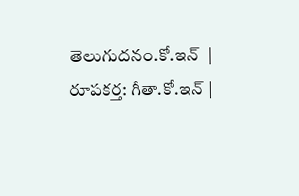తెలుగుదనం.కో.ఇన్  | రూపకర్త: గీతా.కో.ఇన్ |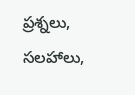ప్రశ్నలు, సలహాలు,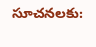సూచనలకు: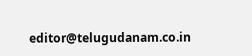editor@telugudanam.co.in